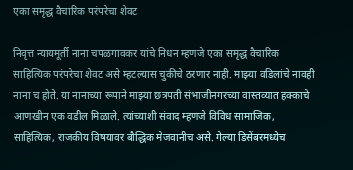एका समृद्ध वैचारिक परंपरेचा शेवट

निवृत्त न्यायमूर्ती नाना चपळगावकर यांचे निधन म्हणजे एका समृद्ध वैचारिक साहित्यिक परंपरेचा शेवट असे म्हटल्यास चुकीचे ठरणार नाही. माझ्या वडिलांचे नावही नाना च होते. या नानाच्या रूपाने माझ्या छत्रपती संभाजीनगरच्या वास्तव्यात हक्काचे आणखीन एक वडील मिळाले. त्यांच्याशी संवाद म्हणजे विविध सामाजिक, साहित्यिक, राजकीय विषयावर बौद्धिक मेजवानीच असे. गेल्या डिसेंबरमध्येच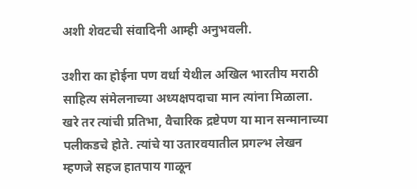अशी शेवटची संवादिनी आम्ही अनुभवली.

उशीरा का होईना पण वर्धा येथील अखिल भारतीय मराठी साहित्य संमेलनाच्या अध्यक्षपदाचा मान त्यांना मिळाला. खरे तर त्यांची प्रतिभा, वैचारिक द्रष्टेपण या मान सन्मानाच्या पलीकडचे होते. त्यांचे या उतारवयातील प्रगल्भ लेखन म्हणजे सहज हातपाय गाळून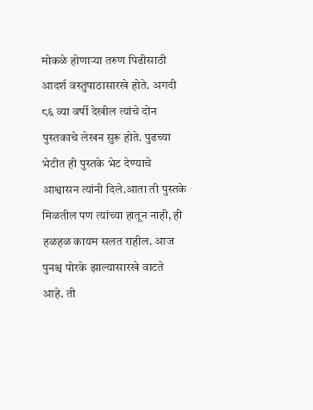मोकळे होणाऱ्या तरुण पिढीसाठी आदर्श वस्तुपाठासारखे होते. अगदी ८६ व्या वर्षी देखील त्यांचे दोन पुस्तकाचे लेखन सुरू होते. पुढच्या भेटीत ही पुस्तके भेट देण्याचे आश्वासन त्यांनी दिले.आता ती पुस्तके मिळतील पण त्यांच्या हातून नाही, ही हळहळ कायम सलत राहील. आज पुनश्च पोरके झाल्यासारखे वाटते आहे. ती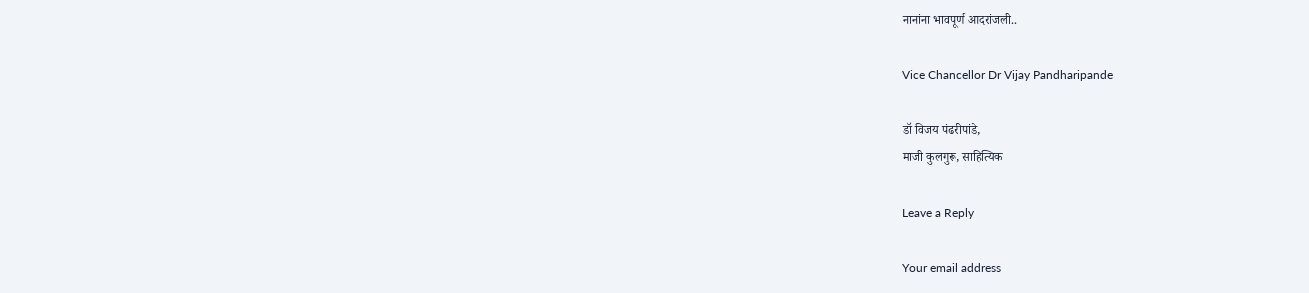नानांना भावपूर्ण आदरांजली..

Vice Chancellor Dr Vijay Pandharipande

डॉ विजय पंढरीपांडे,
माजी कुलगुरू, साहित्यिक

Leave a Reply

Your email address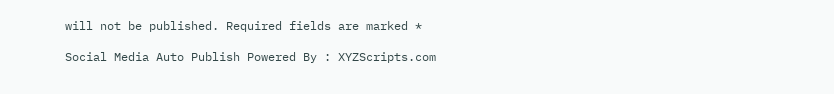will not be published. Required fields are marked *

Social Media Auto Publish Powered By : XYZScripts.com